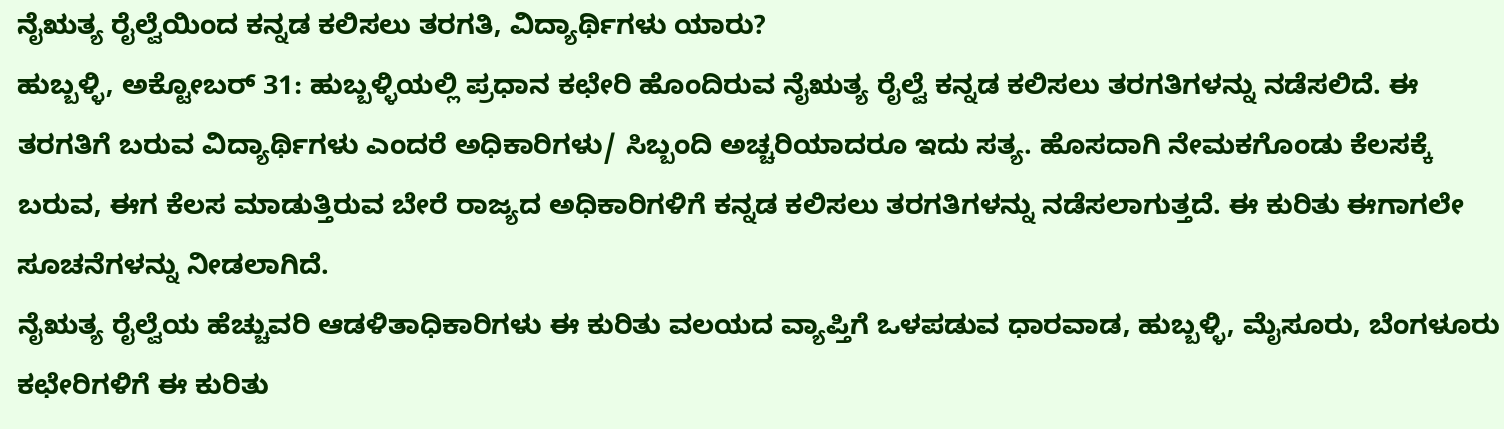ನೈಋತ್ಯ ರೈಲ್ವೆಯಿಂದ ಕನ್ನಡ ಕಲಿಸಲು ತರಗತಿ, ವಿದ್ಯಾರ್ಥಿಗಳು ಯಾರು?
ಹುಬ್ಬಳ್ಳಿ, ಅಕ್ಟೋಬರ್ 31: ಹುಬ್ಬಳ್ಳಿಯಲ್ಲಿ ಪ್ರಧಾನ ಕಛೇರಿ ಹೊಂದಿರುವ ನೈಋತ್ಯ ರೈಲ್ವೆ ಕನ್ನಡ ಕಲಿಸಲು ತರಗತಿಗಳನ್ನು ನಡೆಸಲಿದೆ. ಈ ತರಗತಿಗೆ ಬರುವ ವಿದ್ಯಾರ್ಥಿಗಳು ಎಂದರೆ ಅಧಿಕಾರಿಗಳು/ ಸಿಬ್ಬಂದಿ ಅಚ್ಚರಿಯಾದರೂ ಇದು ಸತ್ಯ. ಹೊಸದಾಗಿ ನೇಮಕಗೊಂಡು ಕೆಲಸಕ್ಕೆ ಬರುವ, ಈಗ ಕೆಲಸ ಮಾಡುತ್ತಿರುವ ಬೇರೆ ರಾಜ್ಯದ ಅಧಿಕಾರಿಗಳಿಗೆ ಕನ್ನಡ ಕಲಿಸಲು ತರಗತಿಗಳನ್ನು ನಡೆಸಲಾಗುತ್ತದೆ. ಈ ಕುರಿತು ಈಗಾಗಲೇ ಸೂಚನೆಗಳನ್ನು ನೀಡಲಾಗಿದೆ.
ನೈಋತ್ಯ ರೈಲ್ವೆಯ ಹೆಚ್ಚುವರಿ ಆಡಳಿತಾಧಿಕಾರಿಗಳು ಈ ಕುರಿತು ವಲಯದ ವ್ಯಾಪ್ತಿಗೆ ಒಳಪಡುವ ಧಾರವಾಡ, ಹುಬ್ಬಳ್ಳಿ, ಮೈಸೂರು, ಬೆಂಗಳೂರು ಕಛೇರಿಗಳಿಗೆ ಈ ಕುರಿತು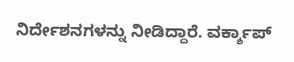ನಿರ್ದೇಶನಗಳನ್ನು ನೀಡಿದ್ದಾರೆ. ವರ್ಕ್ಶಾಪ್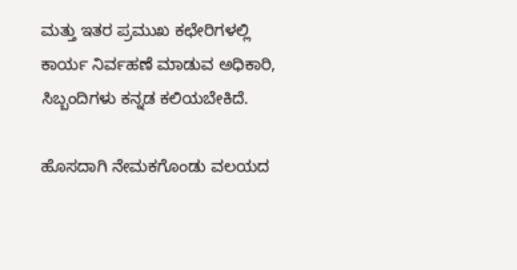ಮತ್ತು ಇತರ ಪ್ರಮುಖ ಕಛೇರಿಗಳಲ್ಲಿ ಕಾರ್ಯ ನಿರ್ವಹಣೆ ಮಾಡುವ ಅಧಿಕಾರಿ, ಸಿಬ್ಬಂದಿಗಳು ಕನ್ನಡ ಕಲಿಯಬೇಕಿದೆ.

ಹೊಸದಾಗಿ ನೇಮಕಗೊಂಡು ವಲಯದ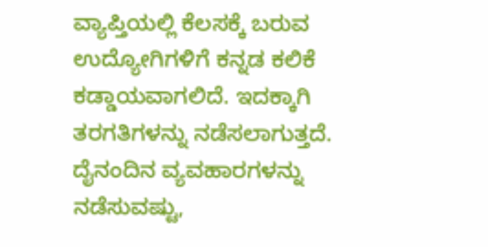ವ್ಯಾಪ್ತಿಯಲ್ಲಿ ಕೆಲಸಕ್ಕೆ ಬರುವ ಉದ್ಯೋಗಿಗಳಿಗೆ ಕನ್ನಡ ಕಲಿಕೆ ಕಡ್ಡಾಯವಾಗಲಿದೆ. ಇದಕ್ಕಾಗಿ ತರಗತಿಗಳನ್ನು ನಡೆಸಲಾಗುತ್ತದೆ. ದೈನಂದಿನ ವ್ಯವಹಾರಗಳನ್ನು ನಡೆಸುವಷ್ಟು,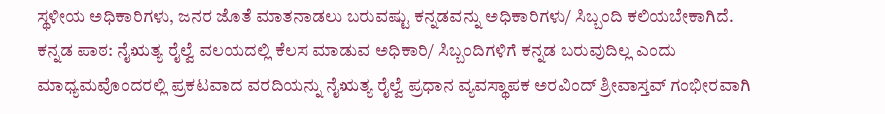ಸ್ಥಳೀಯ ಅಧಿಕಾರಿಗಳು, ಜನರ ಜೊತೆ ಮಾತನಾಡಲು ಬರುವಷ್ಟು ಕನ್ನಡವನ್ನು ಅಧಿಕಾರಿಗಳು/ ಸಿಬ್ಬಂದಿ ಕಲಿಯಬೇಕಾಗಿದೆ.
ಕನ್ನಡ ಪಾಠ: ನೈಋತ್ಯ ರೈಲ್ವೆ ವಲಯದಲ್ಲಿ ಕೆಲಸ ಮಾಡುವ ಅಧಿಕಾರಿ/ ಸಿಬ್ಬಂದಿಗಳಿಗೆ ಕನ್ನಡ ಬರುವುದಿಲ್ಲ ಎಂದು ಮಾಧ್ಯಮವೊಂದರಲ್ಲಿ ಪ್ರಕಟವಾದ ವರದಿಯನ್ನು ನೈಋತ್ಯ ರೈಲ್ವೆ ಪ್ರಧಾನ ವ್ಯವಸ್ಥಾಪಕ ಅರವಿಂದ್ ಶ್ರೀವಾಸ್ತವ್ ಗಂಭೀರವಾಗಿ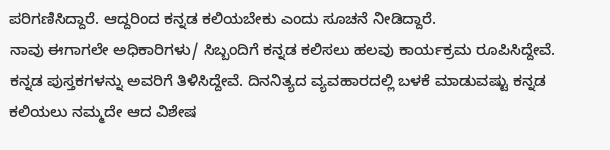ಪರಿಗಣಿಸಿದ್ದಾರೆ. ಆದ್ದರಿಂದ ಕನ್ನಡ ಕಲಿಯಬೇಕು ಎಂದು ಸೂಚನೆ ನೀಡಿದ್ದಾರೆ.
ನಾವು ಈಗಾಗಲೇ ಅಧಿಕಾರಿಗಳು/ ಸಿಬ್ಬಂದಿಗೆ ಕನ್ನಡ ಕಲಿಸಲು ಹಲವು ಕಾರ್ಯಕ್ರಮ ರೂಪಿಸಿದ್ದೇವೆ. ಕನ್ನಡ ಪುಸ್ತಕಗಳನ್ನು ಅವರಿಗೆ ತಿಳಿಸಿದ್ದೇವೆ. ದಿನನಿತ್ಯದ ವ್ಯವಹಾರದಲ್ಲಿ ಬಳಕೆ ಮಾಡುವಷ್ಟು ಕನ್ನಡ ಕಲಿಯಲು ನಮ್ಮದೇ ಆದ ವಿಶೇಷ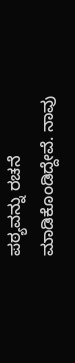ಪಠ್ಯವನ್ನು ರಚನೆ ಮಾಡಿಕೊಂಡಿದ್ದೇವೆ. ನಾವು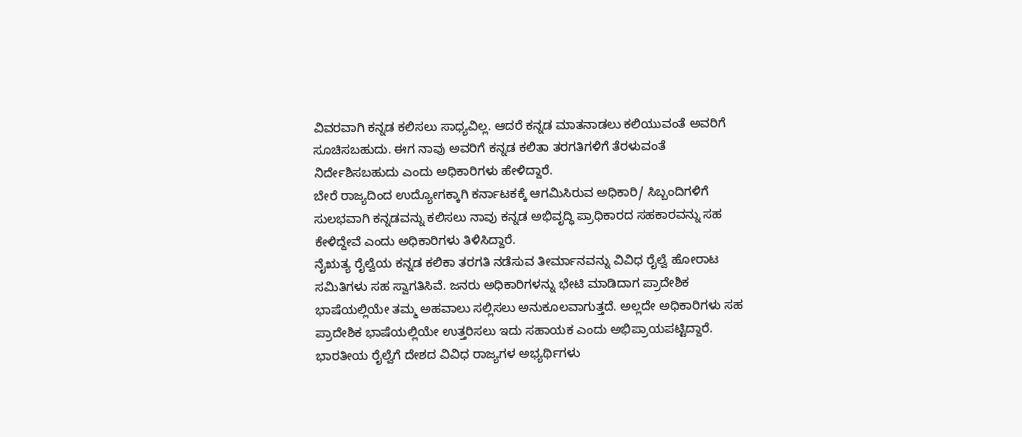ವಿವರವಾಗಿ ಕನ್ನಡ ಕಲಿಸಲು ಸಾಧ್ಯವಿಲ್ಲ. ಆದರೆ ಕನ್ನಡ ಮಾತನಾಡಲು ಕಲಿಯುವಂತೆ ಅವರಿಗೆ ಸೂಚಿಸಬಹುದು. ಈಗ ನಾವು ಅವರಿಗೆ ಕನ್ನಡ ಕಲಿತಾ ತರಗತಿಗಳಿಗೆ ತೆರಳುವಂತೆ ನಿರ್ದೇಶಿಸಬಹುದು ಎಂದು ಅಧಿಕಾರಿಗಳು ಹೇಳಿದ್ದಾರೆ.
ಬೇರೆ ರಾಜ್ಯದಿಂದ ಉದ್ಯೋಗಕ್ಕಾಗಿ ಕರ್ನಾಟಕಕ್ಕೆ ಆಗಮಿಸಿರುವ ಅಧಿಕಾರಿ/ ಸಿಬ್ಬಂದಿಗಳಿಗೆ ಸುಲಭವಾಗಿ ಕನ್ನಡವನ್ನು ಕಲಿಸಲು ನಾವು ಕನ್ನಡ ಅಭಿವೃದ್ಧಿ ಪ್ರಾಧಿಕಾರದ ಸಹಕಾರವನ್ನು ಸಹ ಕೇಳಿದ್ದೇವೆ ಎಂದು ಅಧಿಕಾರಿಗಳು ತಿಳಿಸಿದ್ದಾರೆ.
ನೈಋತ್ಯ ರೈಲ್ವೆಯ ಕನ್ನಡ ಕಲಿಕಾ ತರಗತಿ ನಡೆಸುವ ತೀರ್ಮಾನವನ್ನು ವಿವಿಧ ರೈಲ್ವೆ ಹೋರಾಟ ಸಮಿತಿಗಳು ಸಹ ಸ್ವಾಗತಿಸಿವೆ. ಜನರು ಅಧಿಕಾರಿಗಳನ್ನು ಭೇಟಿ ಮಾಡಿದಾಗ ಪ್ರಾದೇಶಿಕ ಭಾಷೆಯಲ್ಲಿಯೇ ತಮ್ಮ ಅಹವಾಲು ಸಲ್ಲಿಸಲು ಅನುಕೂಲವಾಗುತ್ತದೆ. ಅಲ್ಲದೇ ಅಧಿಕಾರಿಗಳು ಸಹ ಪ್ರಾದೇಶಿಕ ಭಾಷೆಯಲ್ಲಿಯೇ ಉತ್ತರಿಸಲು ಇದು ಸಹಾಯಕ ಎಂದು ಅಭಿಪ್ರಾಯಪಟ್ಟಿದ್ದಾರೆ.
ಭಾರತೀಯ ರೈಲ್ವೆಗೆ ದೇಶದ ವಿವಿಧ ರಾಜ್ಯಗಳ ಅಭ್ಯರ್ಥಿಗಳು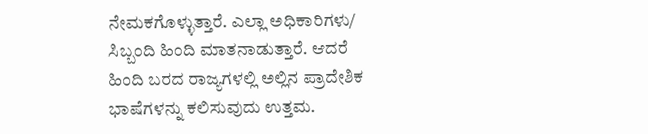ನೇಮಕಗೊಳ್ಳುತ್ತಾರೆ. ಎಲ್ಲಾ ಅಧಿಕಾರಿಗಳು/ ಸಿಬ್ಬಂದಿ ಹಿಂದಿ ಮಾತನಾಡುತ್ತಾರೆ. ಆದರೆ ಹಿಂದಿ ಬರದ ರಾಜ್ಯಗಳಲ್ಲಿ ಅಲ್ಲಿನ ಪ್ರಾದೇಶಿಕ ಭಾಷೆಗಳನ್ನು ಕಲಿಸುವುದು ಉತ್ತಮ.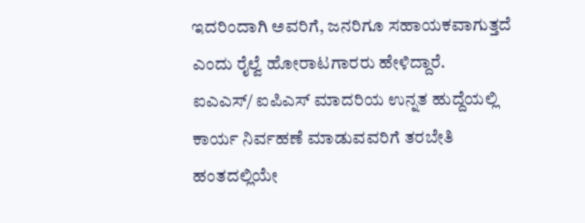ಇದರಿಂದಾಗಿ ಅವರಿಗೆ, ಜನರಿಗೂ ಸಹಾಯಕವಾಗುತ್ತದೆ ಎಂದು ರೈಲ್ವೆ ಹೋರಾಟಗಾರರು ಹೇಳಿದ್ದಾರೆ.
ಐಎಎಸ್/ ಐಪಿಎಸ್ ಮಾದರಿಯ ಉನ್ನತ ಹುದ್ದೆಯಲ್ಲಿ ಕಾರ್ಯ ನಿರ್ವಹಣೆ ಮಾಡುವವರಿಗೆ ತರಬೇತಿ ಹಂತದಲ್ಲಿಯೇ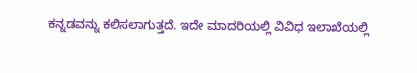ಕನ್ನಡವನ್ನು ಕಲಿಸಲಾಗುತ್ತದೆ. ಇದೇ ಮಾದರಿಯಲ್ಲಿ ವಿವಿಧ ಇಲಾಖೆಯಲ್ಲಿ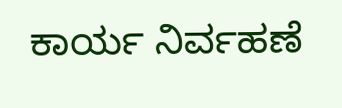ಕಾರ್ಯ ನಿರ್ವಹಣೆ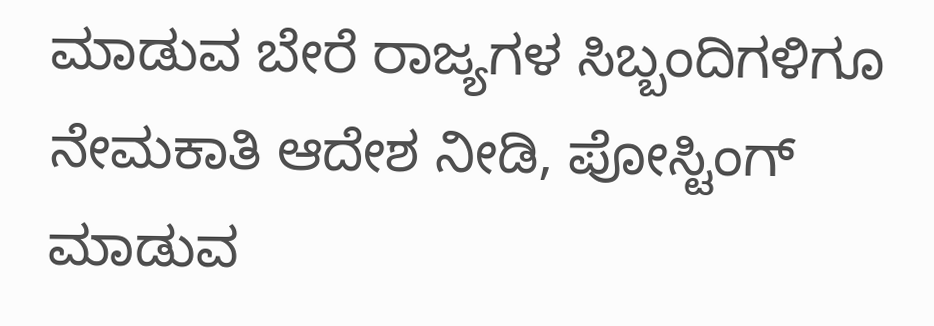ಮಾಡುವ ಬೇರೆ ರಾಜ್ಯಗಳ ಸಿಬ್ಬಂದಿಗಳಿಗೂ ನೇಮಕಾತಿ ಆದೇಶ ನೀಡಿ, ಪೋಸ್ಟಿಂಗ್ ಮಾಡುವ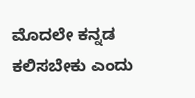ಮೊದಲೇ ಕನ್ನಡ ಕಲಿಸಬೇಕು ಎಂದು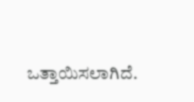ಒತ್ತಾಯಿಸಲಾಗಿದೆ.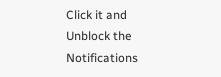Click it and Unblock the Notifications